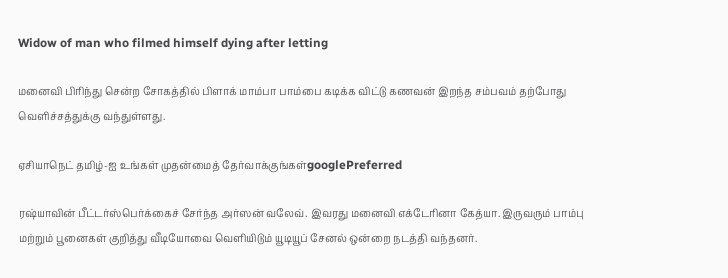Widow of man who filmed himself dying after letting

மனைவி பிரிந்து சென்ற சோகத்தில் பிளாக் மாம்பா பாம்பை கடிக்க விட்டு கணவன் இறந்த சம்பவம் தற்போது வெளிச்சத்துக்கு வந்துள்ளது.

ஏசியாநெட் தமிழ்-ஐ உங்கள் முதன்மைத் தேர்வாக்குங்கள்googlePreferred

ரஷ்யாவின் பீட்டர்ஸ்பெர்க்கைச் சேர்ந்த அர்ஸன் வலேவ். இவரது மனைவி எக்டேரினா கேத்யா. இருவரும் பாம்பு மற்றும் பூனைகள் குறித்து வீடியோவை வெளியிடும் யூடியூப் சேனல் ஒன்றை நடத்தி வந்தனர்.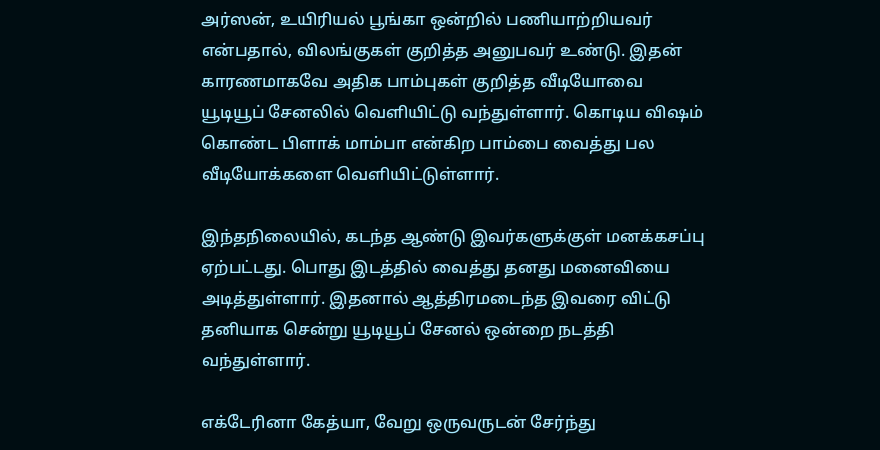அர்ஸன், உயிரியல் பூங்கா ஒன்றில் பணியாற்றியவர் என்பதால், விலங்குகள் குறித்த அனுபவர் உண்டு. இதன் காரணமாகவே அதிக பாம்புகள் குறித்த வீடியோவை யூடியூப் சேனலில் வெளியிட்டு வந்துள்ளார். கொடிய விஷம் கொண்ட பிளாக் மாம்பா என்கிற பாம்பை வைத்து பல வீடியோக்களை வெளியிட்டுள்ளார்.

இந்தநிலையில், கடந்த ஆண்டு இவர்களுக்குள் மனக்கசப்பு ஏற்பட்டது. பொது இடத்தில் வைத்து தனது மனைவியை அடித்துள்ளார். இதனால் ஆத்திரமடைந்த இவரை விட்டு தனியாக சென்று யூடியூப் சேனல் ஒன்றை நடத்தி வந்துள்ளார்.

எக்டேரினா கேத்யா, வேறு ஒருவருடன் சேர்ந்து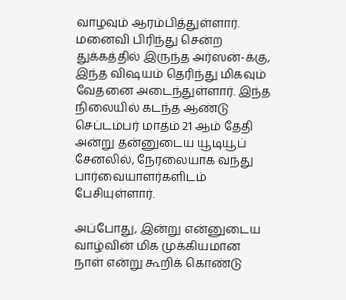வாழவும் ஆரம்பித்துள்ளார். மனைவி பிரிந்து சென்ற துக்கத்தில் இருந்த அர்ஸன்-க்கு, இந்த விஷயம் தெரிந்து மிகவும் வேதனை அடைந்துள்ளார். இந்த நிலையில் கடந்த ஆண்டு செப்டம்பர் மாதம் 21 ஆம் தேதி அன்று தன்னுடைய யூடியூப் சேனலில், நேரலையாக வந்து பார்வையாளர்களிடம் பேசியுள்ளார்.

அப்போது, இன்று என்னுடைய வாழ்வின் மிக முக்கியமான நாள் என்று கூறிக் கொண்டு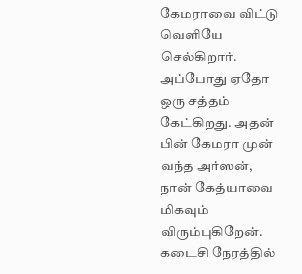கேமராவை விட்டு வெளியே செல்கிறார். அப்போது ஏதோ ஒரு சத்தம் கேட்கிறது. அதன் பின் கேமரா முன் வந்த அர்ஸன், நான் கேத்யாவை மிகவும் விரும்புகிறேன். கடைசி நேரத்தில்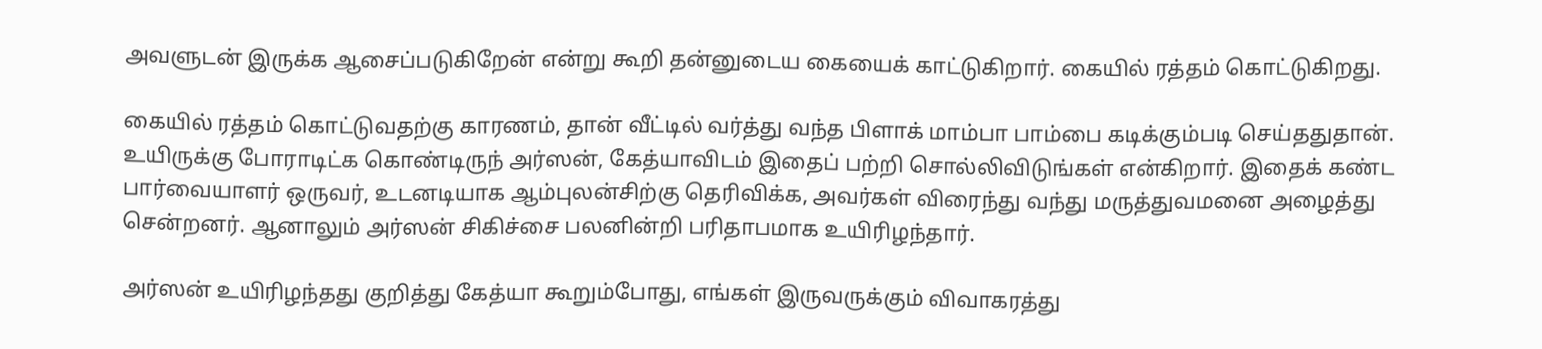அவளுடன் இருக்க ஆசைப்படுகிறேன் என்று கூறி தன்னுடைய கையைக் காட்டுகிறார். கையில் ரத்தம் கொட்டுகிறது.

கையில் ரத்தம் கொட்டுவதற்கு காரணம், தான் வீட்டில் வர்த்து வந்த பிளாக் மாம்பா பாம்பை கடிக்கும்படி செய்ததுதான். உயிருக்கு போராடிட்க கொண்டிருந் அர்ஸன், கேத்யாவிடம் இதைப் பற்றி சொல்லிவிடுங்கள் என்கிறார். இதைக் கண்ட பார்வையாளர் ஒருவர், உடனடியாக ஆம்புலன்சிற்கு தெரிவிக்க, அவர்கள் விரைந்து வந்து மருத்துவமனை அழைத்து சென்றனர். ஆனாலும் அர்ஸன் சிகிச்சை பலனின்றி பரிதாபமாக உயிரிழந்தார்.

அர்ஸன் உயிரிழந்தது குறித்து கேத்யா கூறும்போது, எங்கள் இருவருக்கும் விவாகரத்து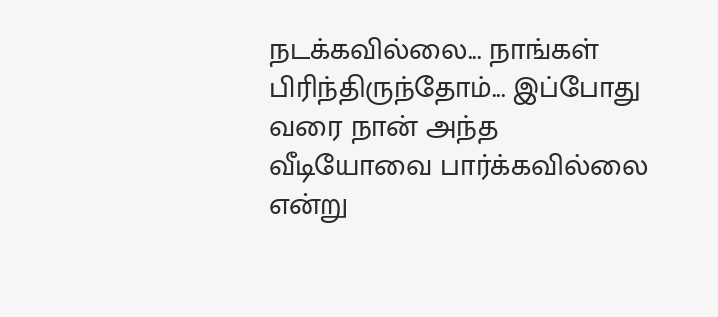நடக்கவில்லை... நாங்கள் பிரிந்திருந்தோம்... இப்போது வரை நான் அந்த வீடியோவை பார்க்கவில்லை என்று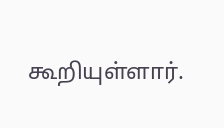கூறியுள்ளார்.